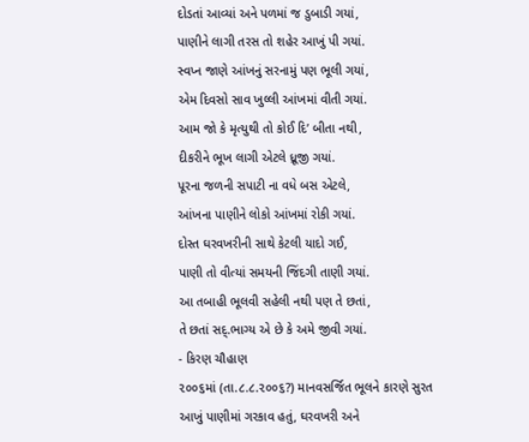દોડતાં આવ્યાં અને પળમાં જ ડુબાડી ગયાં,
પાણીને લાગી તરસ તો શહેર આખું પી ગયાં.
સ્વપ્ન જાણે આંખનું સરનામું પણ ભૂલી ગયાં,
એમ દિવસો સાવ ખુલ્લી આંખમાં વીતી ગયાં.
આમ જો કે મૃત્યુથી તો કોઈ દિ’ બીતા નથી,
દીકરીને ભૂખ લાગી એટલે ધ્રૂજી ગયાં.
પૂરના જળની સપાટી ના વધે બસ એટલે,
આંખના પાણીને લોકો આંખમાં રોકી ગયાં.
દોસ્ત ઘરવખરીની સાથે કેટલી યાદો ગઈ,
પાણી તો વીત્યાં સમયની જિંદગી તાણી ગયાં.
આ તબાહી ભૂલવી સહેલી નથી પણ તે છતાં,
તે છતાં સદ્.ભાગ્ય એ છે કે અમે જીવી ગયાં.
- કિરણ ચૌહાણ
૨૦૦૬માં (તા.૮.૮.૨૦૦૬?) માનવસર્જિત ભૂલને કારણે સુરત આખું પાણીમાં ગરકાવ હતું, ઘરવખરી અને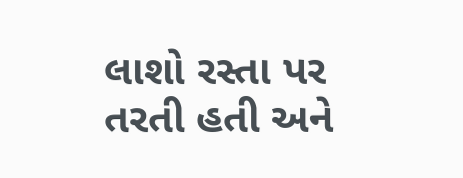લાશો રસ્તા પર તરતી હતી અને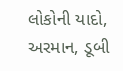લોકોની યાદો, અરમાન, ડૂબી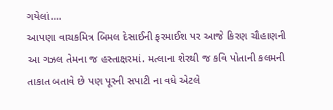ગયેલાં….
આપણા વાચકમિત્ર બિમલ દેસાઈની ફરમાઈશ પર આજે કિરણ ચૌહાણની આ ગઝલ તેમના જ હસ્તાક્ષરમાં. મત્લાના શેરથી જ કવિ પોતાની કલમની તાકાત બતાવે છે પણ પૂરની સપાટી ના વધે એટલે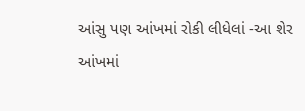આંસુ પણ આંખમાં રોકી લીધેલાં -આ શેર આંખમાં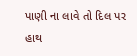પાણી ના લાવે તો દિલ પર હાથ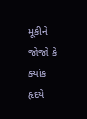મૂકીને જોજો કે ક્યાંક હૃદયે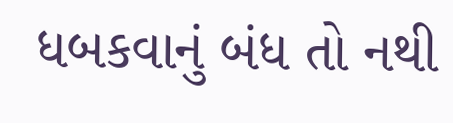ધબકવાનું બંધ તો નથી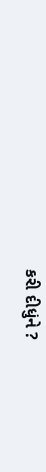કરી દીધુંને ?